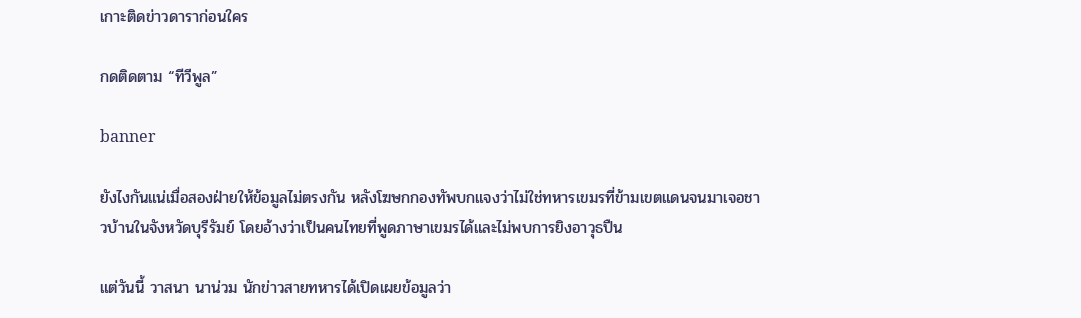เกาะติดข่าวดาราก่อนใคร

กดติดตาม “ทีวีพูล”

banner

ยังไงกันแน่เมื่อสองฝ่ายให้ข้อมูลไม่ตรงกัน หลังโฆษกกองทัพบกแจงว่าไม่ใช่ทหารเขมรที่ข้ามเขตแดนจนมาเจอชาวบ้านในจังหวัดบุรีรัมย์ โดยอ้างว่าเป็นคนไทยที่พูดภาษาเขมรได้และไม่พบการยิงอาวุธปืน

แต่วันนี้ วาสนา นาน่วม นักข่าวสายทหารได้เปิดเผยข้อมูลว่า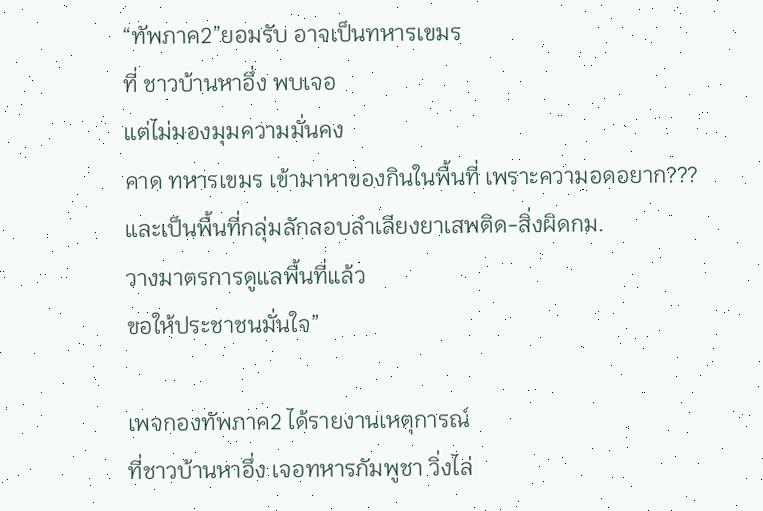“ทัพภาค2”ยอมรับ อาจเป็นทหารเขมร
ที่ ชาวบ้านหาอึ่ง พบเจอ
แต่ไม่มองมุมความมั่นคง
คาด ทหารเขมร เข้ามาหาของกินในพื้นที่ เพราะความอดอยาก???
และเป็นพื้นที่กลุ่มลักลอบลำเลียงยาเสพติด-สิ่งผิดกม.
วางมาตรการดูแลพื้นที่แล้ว
ขอให้ประชาชนมั่นใจ”

เพจกองทัพภาค2 ได้รายงานเหตุการณ์
ที่ชาวบ้านหาอึ่ง เจอทหารกัมพูชา วิ่งไล่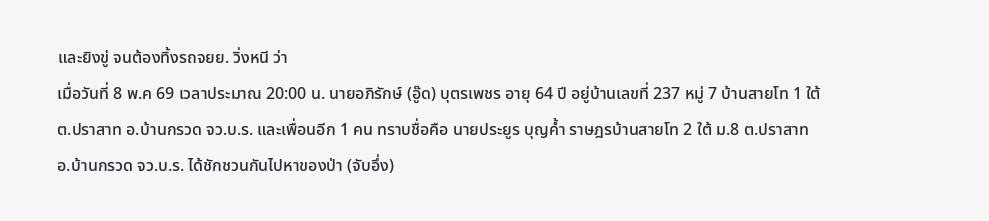และยิงขู่ จนต้องทิ้งรถจยย. วิ่งหนี ว่า
เมื่อวันที่ 8 พ.ค 69 เวลาประมาณ 20:00 น. นายอภิรักษ์ (อู๊ด) บุตรเพชร อายุ 64 ปี อยู่บ้านเลขที่ 237 หมู่ 7 บ้านสายโท 1 ใต้ ต.ปราสาท อ.บ้านกรวด จว.บ.ร. และเพื่อนอีก 1 คน ทราบชื่อคือ นายประยูร บุญค้ำ ราษฎรบ้านสายโท 2 ใต้ ม.8 ต.ปราสาท อ.บ้านกรวด จว.บ.ร. ได้ชักชวนกันไปหาของป่า (จับอึ่ง)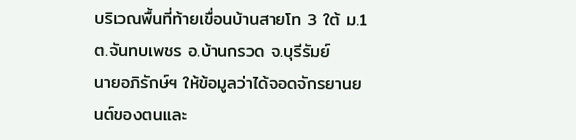บริเวณพื้นที่ท้ายเขื่อนบ้านสายโท 3 ใต้ ม.1 ต.จันทบเพชร อ.บ้านกรวด จ.บุรีรัมย์
นายอภิรักษ์ฯ ให้ข้อมูลว่าได้จอดจักรยานยนต์ของตนและ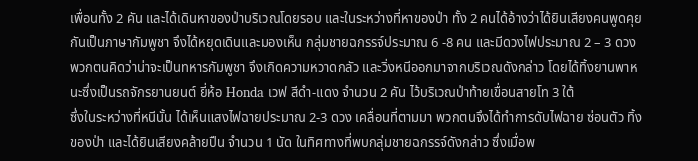เพื่อนทั้ง 2 คัน และได้เดินหาของป่าบริเวณโดยรอบ และในระหว่างที่หาของป่า ทั้ง 2 คนได้อ้างว่าได้ยินเสียงคนพูดคุยกันเป็นภาษากัมพูชา จึงได้หยุดเดินและมองเห็น กลุ่มชายฉกรรจ์ประมาณ 6 -8 คน และมีดวงไฟประมาณ 2 – 3 ดวง พวกตนคิดว่าน่าจะเป็นทหารกัมพูชา จึงเกิดความหวาดกลัว และวิ่งหนีออกมาจากบริเวณดังกล่าว โดยได้ทิ้งยานพาหนะซึ่งเป็นรถจักรยานยนต์ ยี่ห้อ Honda เวฟ สีดำ-แดง จำนวน 2 คัน ไว้บริเวณป่าท้ายเขื่อนสายโท 3 ใต้
ซึ่งในระหว่างที่หนีนั้น ได้เห็นแสงไฟฉายประมาณ 2-3 ดวง เคลื่อนที่ตามมา พวกตนจึงได้ทำการดับไฟฉาย ซ่อนตัว ทิ้งของป่า และได้ยินเสียงคล้ายปืน จำนวน 1 นัด ในทิศทางที่พบกลุ่มชายฉกรรจ์ดังกล่าว ซึ่งเมื่อพ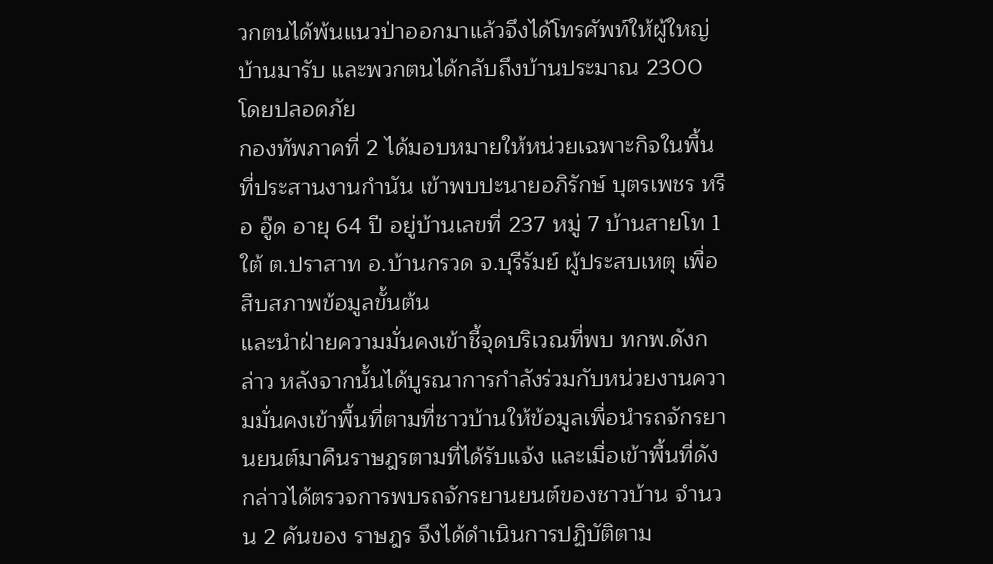วกตนได้พ้นแนวป่าออกมาแล้วจึงได้โทรศัพท์ให้ผู้ใหญ่บ้านมารับ และพวกตนได้กลับถึงบ้านประมาณ 2300 โดยปลอดภัย
กองทัพภาคที่ 2 ได้มอบหมายให้หน่วยเฉพาะกิจในพื้นที่ประสานงานกำนัน เข้าพบปะนายอภิรักษ์ บุตรเพชร หรือ อู๊ด อายุ 64 ปี อยู่บ้านเลขที่ 237 หมู่ 7 บ้านสายโท 1 ใต้ ต.ปราสาท อ.บ้านกรวด จ.บุรีรัมย์ ผู้ประสบเหตุ เพื่อสืบสภาพข้อมูลขั้นต้น
และนำฝ่ายความมั่นคงเข้าชี้จุดบริเวณที่พบ ทกพ.ดังกล่าว หลังจากนั้นได้บูรณาการกำลังร่วมกับหน่วยงานความมั่นคงเข้าพื้นที่ตามที่ชาวบ้านให้ข้อมูลเพื่อนำรถจักรยานยนต์มาคืนราษฎรตามที่ได้รับแจ้ง และเมื่อเข้าพื้นที่ดังกล่าวได้ตรวจการพบรถจักรยานยนต์ของชาวบ้าน จำนวน 2 คันของ ราษฎร จึงได้ดำเนินการปฏิบัติตาม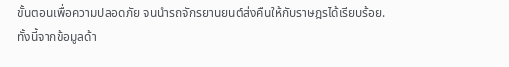ขั้นตอนเพื่อความปลอดภัย จนนำรถจักรยานยนต์ส่งคืนให้กับราษฎรได้เรียบร้อย.
ทั้งนี้จากข้อมูลด้า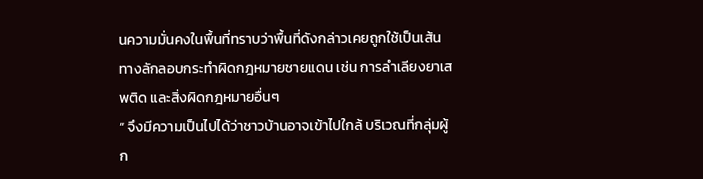นความมั่นคงในพื้นที่ทราบว่าพื้นที่ดังกล่าวเคยถูกใช้เป็นเส้นทางลักลอบกระทำผิดกฎหมายชายแดน เช่น การลำเลียงยาเสพติด และสิ่งผิดกฎหมายอื่นๆ
“ จึงมีความเป็นไปได้ว่าชาวบ้านอาจเข้าไปใกล้ บริเวณที่กลุ่มผู้ก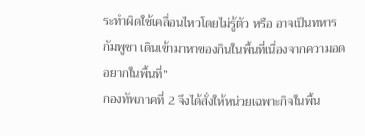ระทำผิดใช้เคลื่อนไหวโดยไม่รู้ตัว หรือ อาจเป็นทหารกัมพูชา เดินเข้ามาหาของกินในพื้นที่เนื่องจากความอดอยากในพื้นที่”
กองทัพภาคที่ 2 จึงได้สั่งให้หน่วยเฉพาะกิจในพื้น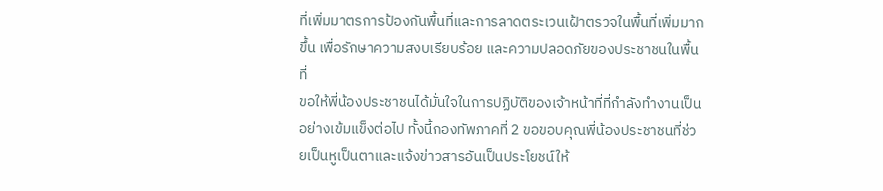ที่เพิ่มมาตรการป้องกันพื้นที่และการลาดตระเวนเฝ้าตรวจในพื้นที่เพิ่มมากขึ้น เพื่อรักษาความสงบเรียบร้อย และความปลอดภัยของประชาชนในพื้นที่
ขอให้พี่น้องประชาชนได้มั่นใจในการปฏิบัติของเจ้าหน้าที่ที่กำลังทำงานเป็นอย่างเข้มแข็งต่อไป ทั้งนี้กองทัพภาคที่ 2 ขอขอบคุณพี่น้องประชาชนที่ช่วยเป็นหูเป็นตาและแจ้งข่าวสารอันเป็นประโยชน์ให้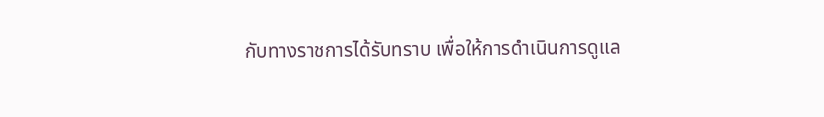กับทางราชการได้รับทราบ เพื่อให้การดำเนินการดูแล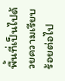พื้นที่เป็นไปด้วยความเรียบร้อยต่อไป